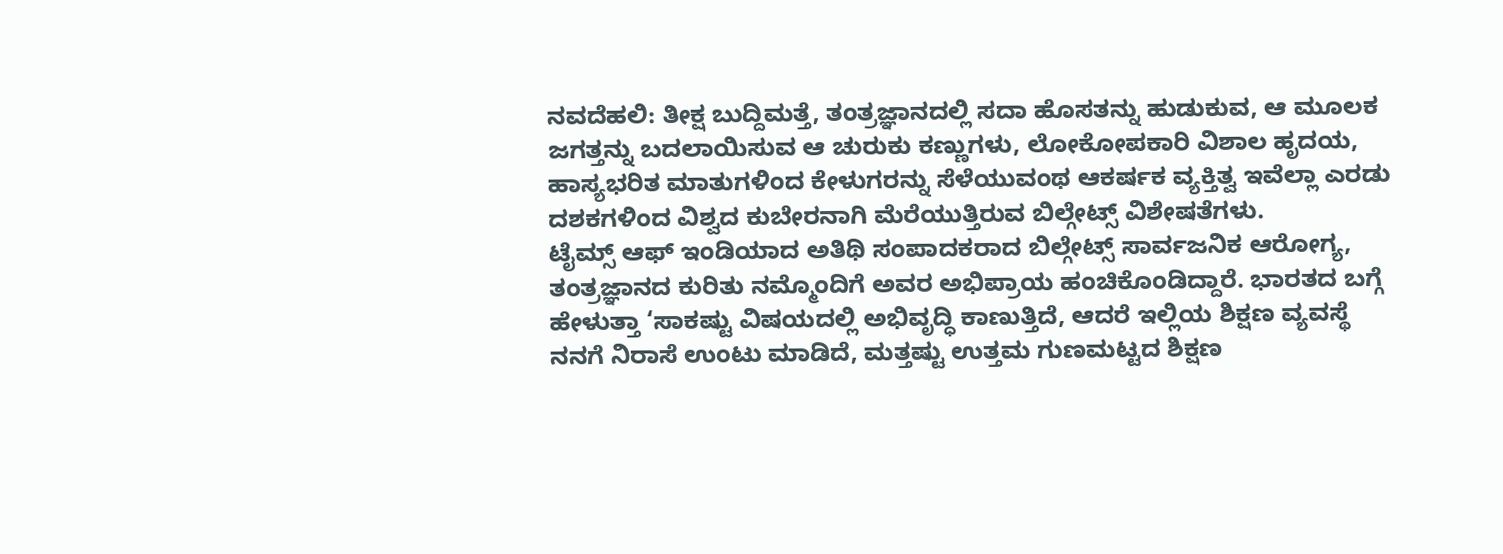ನವದೆಹಲಿ: ತೀಕ್ಷ ಬುದ್ದಿಮತ್ತೆ, ತಂತ್ರಜ್ಞಾನದಲ್ಲಿ ಸದಾ ಹೊಸತನ್ನು ಹುಡುಕುವ, ಆ ಮೂಲಕ ಜಗತ್ತನ್ನು ಬದಲಾಯಿಸುವ ಆ ಚುರುಕು ಕಣ್ಣುಗಳು, ಲೋಕೋಪಕಾರಿ ವಿಶಾಲ ಹೃದಯ, ಹಾಸ್ಯಭರಿತ ಮಾತುಗಳಿಂದ ಕೇಳುಗರನ್ನು ಸೆಳೆಯುವಂಥ ಆಕರ್ಷಕ ವ್ಯಕ್ತಿತ್ವ ಇವೆಲ್ಲಾ ಎರಡು ದಶಕಗಳಿಂದ ವಿಶ್ವದ ಕುಬೇರನಾಗಿ ಮೆರೆಯುತ್ತಿರುವ ಬಿಲ್ಗೇಟ್ಸ್ ವಿಶೇಷತೆಗಳು.
ಟೈಮ್ಸ್ ಆಫ್ ಇಂಡಿಯಾದ ಅತಿಥಿ ಸಂಪಾದಕರಾದ ಬಿಲ್ಗೇಟ್ಸ್ ಸಾರ್ವಜನಿಕ ಆರೋಗ್ಯ, ತಂತ್ರಜ್ಞಾನದ ಕುರಿತು ನಮ್ಮೊಂದಿಗೆ ಅವರ ಅಭಿಪ್ರಾಯ ಹಂಚಿಕೊಂಡಿದ್ದಾರೆ. ಭಾರತದ ಬಗ್ಗೆ ಹೇಳುತ್ತಾ ‘ಸಾಕಷ್ಟು ವಿಷಯದಲ್ಲಿ ಅಭಿವೃದ್ಧಿ ಕಾಣುತ್ತಿದೆ, ಆದರೆ ಇಲ್ಲಿಯ ಶಿಕ್ಷಣ ವ್ಯವಸ್ಥೆ ನನಗೆ ನಿರಾಸೆ ಉಂಟು ಮಾಡಿದೆ, ಮತ್ತಷ್ಟು ಉತ್ತಮ ಗುಣಮಟ್ಟದ ಶಿಕ್ಷಣ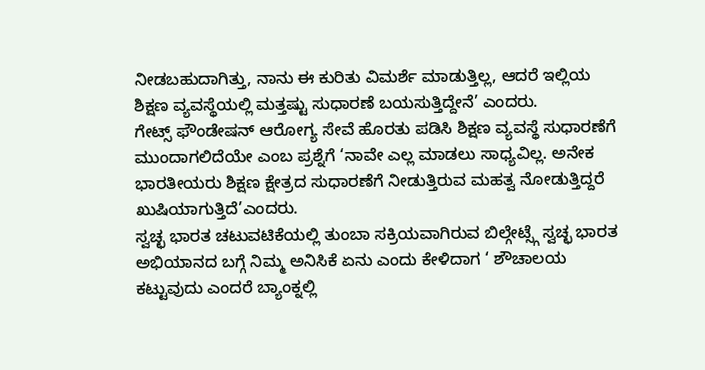ನೀಡಬಹುದಾಗಿತ್ತು, ನಾನು ಈ ಕುರಿತು ವಿಮರ್ಶೆ ಮಾಡುತ್ತಿಲ್ಲ, ಆದರೆ ಇಲ್ಲಿಯ ಶಿಕ್ಷಣ ವ್ಯವಸ್ಥೆಯಲ್ಲಿ ಮತ್ತಷ್ಟು ಸುಧಾರಣೆ ಬಯಸುತ್ತಿದ್ದೇನೆ’ ಎಂದರು.
ಗೇಟ್ಸ್ ಫೌಂಡೇಷನ್ ಆರೋಗ್ಯ ಸೇವೆ ಹೊರತು ಪಡಿಸಿ ಶಿಕ್ಷಣ ವ್ಯವಸ್ಥೆ ಸುಧಾರಣೆಗೆ ಮುಂದಾಗಲಿದೆಯೇ ಎಂಬ ಪ್ರಶ್ನೆಗೆ ‘ನಾವೇ ಎಲ್ಲ ಮಾಡಲು ಸಾಧ್ಯವಿಲ್ಲ. ಅನೇಕ ಭಾರತೀಯರು ಶಿಕ್ಷಣ ಕ್ಷೇತ್ರದ ಸುಧಾರಣೆಗೆ ನೀಡುತ್ತಿರುವ ಮಹತ್ವ ನೋಡುತ್ತಿದ್ದರೆ ಖುಷಿಯಾಗುತ್ತಿದೆ’ಎಂದರು.
ಸ್ವಚ್ಛ ಭಾರತ ಚಟುವಟಿಕೆಯಲ್ಲಿ ತುಂಬಾ ಸಕ್ರಿಯವಾಗಿರುವ ಬಿಲ್ಗೇಟ್ಸ್ಗೆ ಸ್ವಚ್ಛ ಭಾರತ ಅಭಿಯಾನದ ಬಗ್ಗೆ ನಿಮ್ಮ ಅನಿಸಿಕೆ ಏನು ಎಂದು ಕೇಳಿದಾಗ ‘ ಶೌಚಾಲಯ ಕಟ್ಟುವುದು ಎಂದರೆ ಬ್ಯಾಂಕ್ನಲ್ಲಿ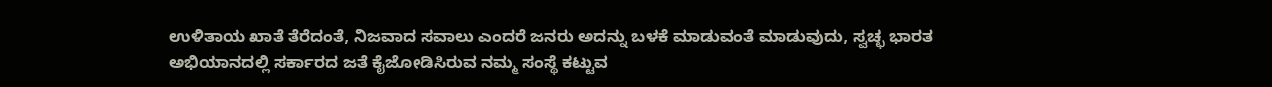ಉಳಿತಾಯ ಖಾತೆ ತೆರೆದಂತೆ, ನಿಜವಾದ ಸವಾಲು ಎಂದರೆ ಜನರು ಅದನ್ನು ಬಳಕೆ ಮಾಡುವಂತೆ ಮಾಡುವುದು, ಸ್ವಚ್ಛ ಭಾರತ ಅಭಿಯಾನದಲ್ಲಿ ಸರ್ಕಾರದ ಜತೆ ಕೈಜೋಡಿಸಿರುವ ನಮ್ಮ ಸಂಸ್ಥೆ ಕಟ್ಟುವ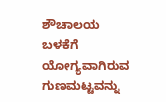ಶೌಚಾಲಯ ಬಳಕೆಗೆ ಯೋಗ್ಯವಾಗಿರುವ ಗುಣಮಟ್ಟವನ್ನು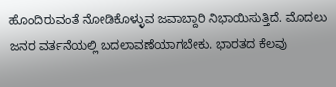ಹೊಂದಿರುವಂತೆ ನೋಡಿಕೊಳ್ಳುವ ಜವಾಬ್ದಾರಿ ನಿಭಾಯಿಸುತ್ತಿದೆ. ಮೊದಲು ಜನರ ವರ್ತನೆಯಲ್ಲಿ ಬದಲಾವಣೆಯಾಗಬೇಕು. ಭಾರತದ ಕೆಲವು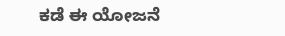ಕಡೆ ಈ ಯೋಜನೆ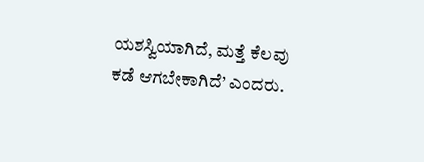ಯಶಸ್ವಿಯಾಗಿದೆ, ಮತ್ತೆ ಕೆಲವು ಕಡೆ ಆಗಬೇಕಾಗಿದೆ’ ಎಂದರು.